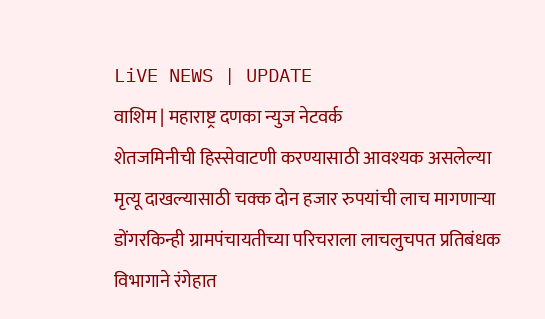LiVE NEWS | UPDATE
वाशिम | महाराष्ट्र दणका न्युज नेटवर्क
शेतजमिनीची हिस्सेवाटणी करण्यासाठी आवश्यक असलेल्या मृत्यू दाखल्यासाठी चक्क दोन हजार रुपयांची लाच मागणाऱ्या डोंगरकिन्ही ग्रामपंचायतीच्या परिचराला लाचलुचपत प्रतिबंधक विभागाने रंगेहात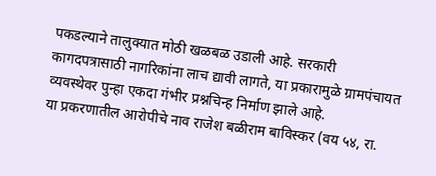पकडल्याने तालुक्यात मोठी खळबळ उडाली आहे. सरकारी कागदपत्रासाठी नागरिकांना लाच द्यावी लागते, या प्रकारामुळे ग्रामपंचायत व्यवस्थेवर पुन्हा एकदा गंभीर प्रश्नचिन्ह निर्माण झाले आहे.
या प्रकरणातील आरोपीचे नाव राजेश बळीराम बाविस्कर (वय ५४, रा.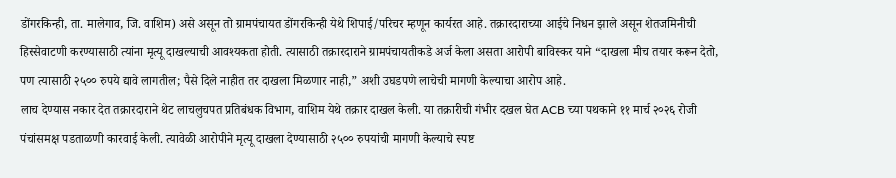डोंगरकिन्ही, ता. मालेगाव, जि. वाशिम) असे असून तो ग्रामपंचायत डोंगरकिन्ही येथे शिपाई/परिचर म्हणून कार्यरत आहे. तक्रारदाराच्या आईचे निधन झाले असून शेतजमिनीची हिस्सेवाटणी करण्यासाठी त्यांना मृत्यू दाखल्याची आवश्यकता होती. त्यासाठी तक्रारदाराने ग्रामपंचायतीकडे अर्ज केला असता आरोपी बाविस्कर याने “दाखला मीच तयार करून देतो, पण त्यासाठी २५०० रुपये द्यावे लागतील; पैसे दिले नाहीत तर दाखला मिळणार नाही,” अशी उघडपणे लाचेची मागणी केल्याचा आरोप आहे.
लाच देण्यास नकार देत तक्रारदाराने थेट लाचलुचपत प्रतिबंधक विभाग, वाशिम येथे तक्रार दाखल केली. या तक्रारीची गंभीर दखल घेत ACB च्या पथकाने ११ मार्च २०२६ रोजी पंचांसमक्ष पडताळणी कारवाई केली. त्यावेळी आरोपीने मृत्यू दाखला देण्यासाठी २५०० रुपयांची मागणी केल्याचे स्पष्ट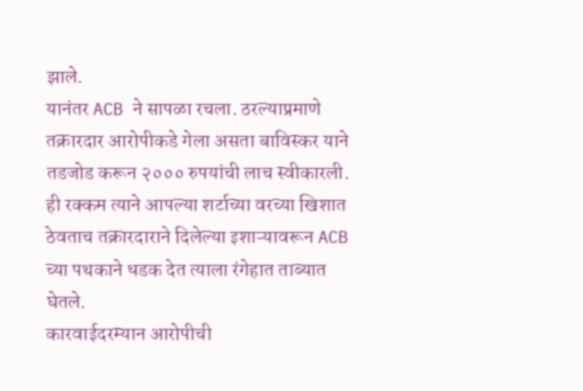झाले.
यानंतर ACB ने सापळा रचला. ठरल्याप्रमाणे तक्रारदार आरोपीकडे गेला असता बाविस्कर याने तडजोड करून २००० रुपयांची लाच स्वीकारली. ही रक्कम त्याने आपल्या शर्टाच्या वरच्या खिशात ठेवताच तक्रारदाराने दिलेल्या इशाऱ्यावरून ACB च्या पथकाने धडक देत त्याला रंगेहात ताब्यात घेतले.
कारवाईदरम्यान आरोपीची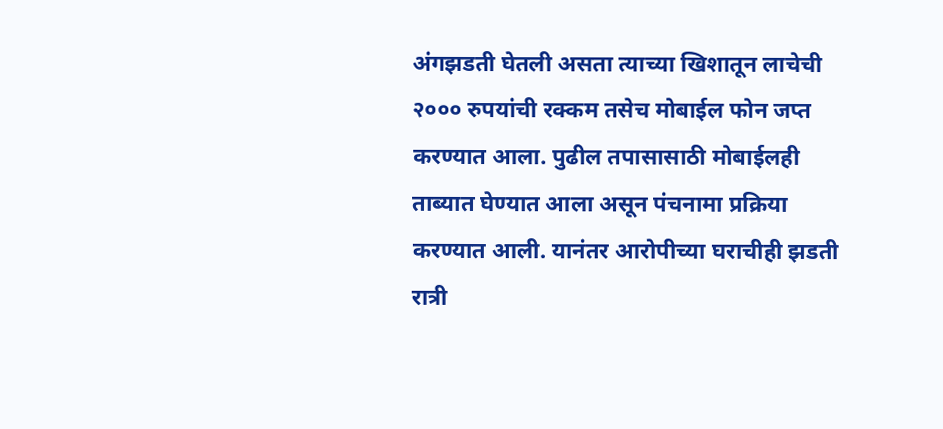अंगझडती घेतली असता त्याच्या खिशातून लाचेची २००० रुपयांची रक्कम तसेच मोबाईल फोन जप्त करण्यात आला. पुढील तपासासाठी मोबाईलही ताब्यात घेण्यात आला असून पंचनामा प्रक्रिया करण्यात आली. यानंतर आरोपीच्या घराचीही झडती रात्री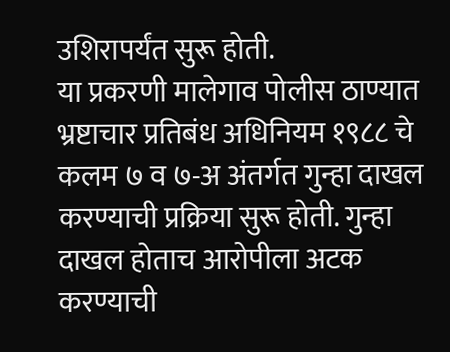उशिरापर्यंत सुरू होती.
या प्रकरणी मालेगाव पोलीस ठाण्यात भ्रष्टाचार प्रतिबंध अधिनियम १९८८ चे कलम ७ व ७-अ अंतर्गत गुन्हा दाखल करण्याची प्रक्रिया सुरू होती. गुन्हा दाखल होताच आरोपीला अटक करण्याची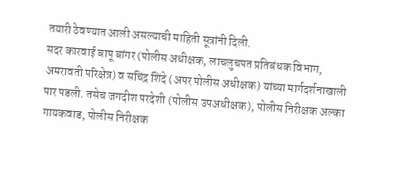तयारी ठेवण्यात आली असल्याची माहिती सूत्रांनी दिली.
सदर कारवाई बापू बांगर (पोलीस अधीक्षक, लाचलुचपत प्रतिबंधक विभाग, अमरावती परिक्षेत्र) व सचिंद्र शिंदे (अपर पोलीस अधीक्षक) यांच्या मार्गदर्शनाखाली पार पडली. तसेच जगदीश परदेशी (पोलीस उपअधीक्षक), पोलीस निरीक्षक अल्का गायकवाड, पोलीस निरीक्षक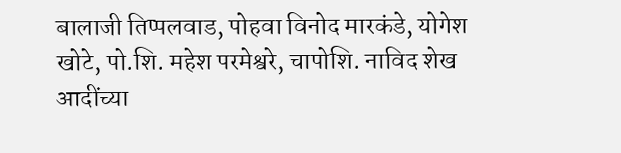बालाजी तिप्पलवाड, पोहवा विनोद मारकंडे, योगेश खोटे, पो.शि. महेश परमेश्वरे, चापोशि. नाविद शेख आदींच्या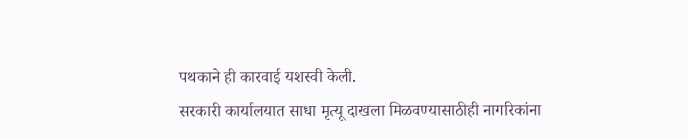पथकाने ही कारवाई यशस्वी केली.
सरकारी कार्यालयात साधा मृत्यू दाखला मिळवण्यासाठीही नागरिकांना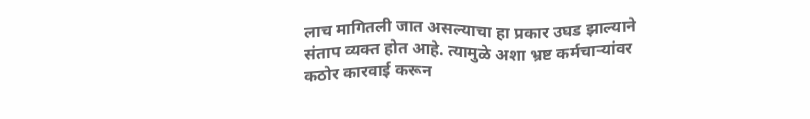लाच मागितली जात असल्याचा हा प्रकार उघड झाल्याने संताप व्यक्त होत आहे. त्यामुळे अशा भ्रष्ट कर्मचाऱ्यांवर कठोर कारवाई करून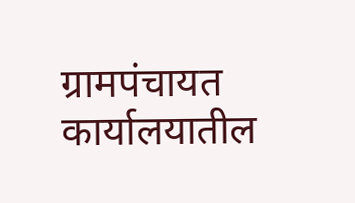ग्रामपंचायत कार्यालयातील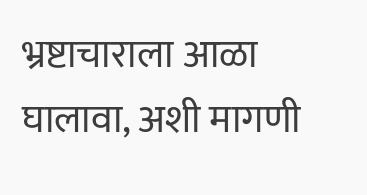भ्रष्टाचाराला आळा घालावा, अशी मागणी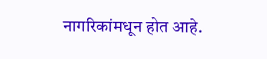नागरिकांमधून होत आहे.